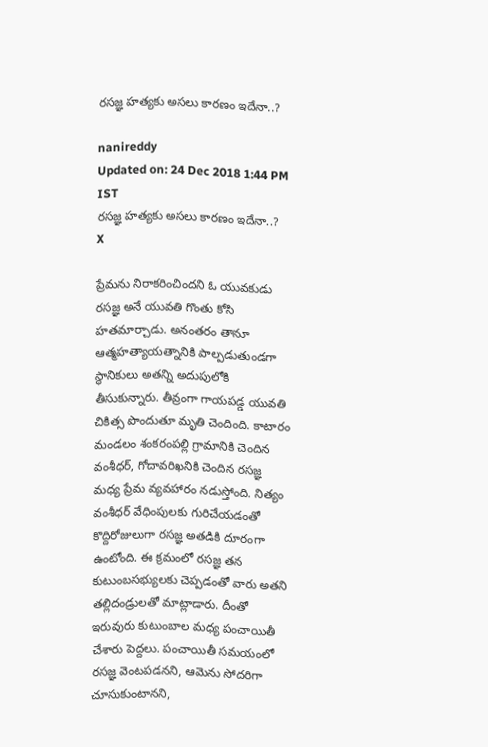రసజ్ఞ హత్యకు అసలు కారణం ఇదేనా..?

nanireddy
Updated on: 24 Dec 2018 1:44 PM IST
రసజ్ఞ హత్యకు అసలు కారణం ఇదేనా..?
X

ప్రేమను నిరాకరించిందని ఓ యువకుడు రసజ్ఞ అనే యువతి గొంతు కోసి హతమార్చాడు. అనంతరం తానూ ఆత్మహత్యాయత్నానికి పాల్పడుతుండగా స్థానికులు అతన్ని అదుపులోకి తీసుకున్నారు. తీవ్రంగా గాయపడ్డ యువతి చికిత్స పొందుతూ మృతి చెందింది. కాటారం మండలం శంకరంపల్లి గ్రామానికి చెందిన వంశీధర్, గోదావరిఖనికి చెందిన రసజ్ఞ మధ్య ప్రేమ వ్యవహారం నడుస్తోంది. నిత్యం వంశీధర్ వేధింపులకు గురిచేయడంతో కొద్దిరోజులుగా రసజ్ఞ అతడికి దూరంగా ఉంటోంది. ఈ క్రమంలో రసజ్ఞ తన కుటుంబసభ్యులకు చెప్పడంతో వారు అతని తల్లిదండ్రులతో మాట్లాడారు. దీంతో ఇరువురు కుటుంబాల మధ్య పంచాయితీ చేశారు పెద్దలు. పంచాయితీ సమయంలో రసజ్ఞ వెంటపడనని, ఆమెను సోదరిగా చూసుకుంటానని,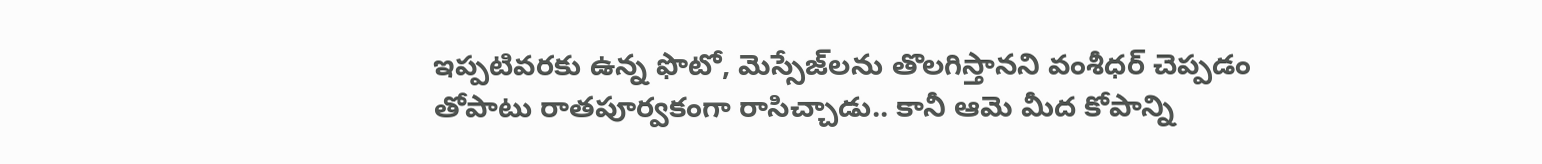ఇప్పటివరకు ఉన్న ఫొటో, మెస్సేజ్‌లను తొలగిస్తానని వంశీధర్‌ చెప్పడం తోపాటు రాతపూర్వకంగా రాసిచ్చాడు.. కానీ ఆమె మీద కోపాన్ని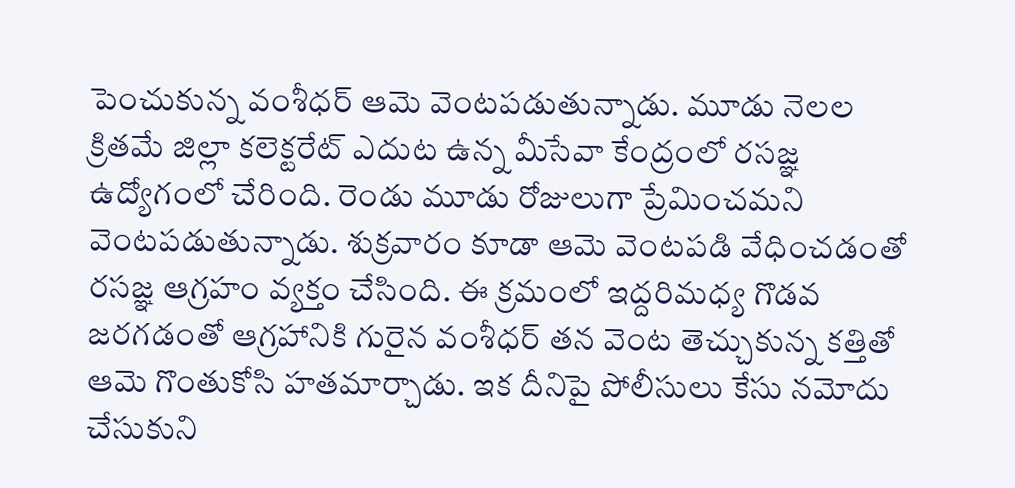పెంచుకున్న వంశీధర్ ఆమె వెంటపడుతున్నాడు. మూడు నెలల క్రితమే జిల్లా కలెక్టరేట్ ఎదుట ఉన్న మీసేవా కేంద్రంలో రసజ్ఞ ఉద్యోగంలో చేరింది. రెండు మూడు రోజులుగా ప్రేమించమని వెంటపడుతున్నాడు. శుక్రవారం కూడా ఆమె వెంటపడి వేధించడంతో రసజ్ఞ ఆగ్రహం వ్యక్తం చేసింది. ఈ క్రమంలో ఇద్దరిమధ్య గొడవ జరగడంతో ఆగ్రహానికి గురైన వంశీధర్ తన వెంట తెచ్చుకున్న కత్తితో ఆమె గొంతుకోసి హతమార్చాడు. ఇక దీనిపై పోలీసులు కేసు నమోదు చేసుకుని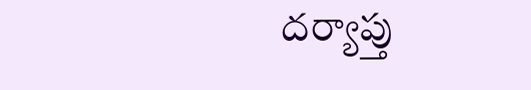దర్యాప్తు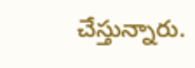చేస్తున్నారు.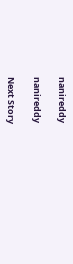nanireddy

nanireddy

Next Story